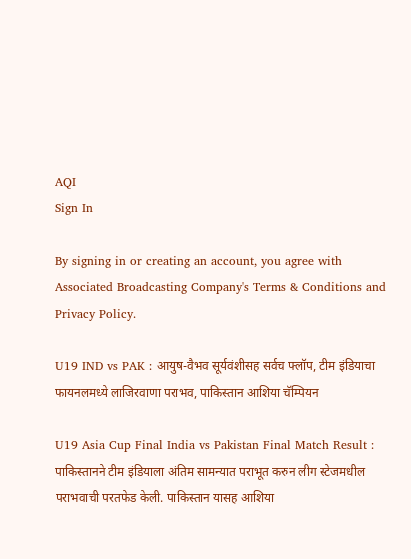AQI
Sign In

By signing in or creating an account, you agree with Associated Broadcasting Company's Terms & Conditions and Privacy Policy.

U19 IND vs PAK : आयुष-वैभव सूर्यवंशीसह सर्वच फ्लॉप, टीम इंडियाचा फायनलमध्ये लाजिरवाणा पराभव, पाकिस्तान आशिया चॅम्पियन

U19 Asia Cup Final India vs Pakistan Final Match Result : पाकिस्तानने टीम इंडियाला अंतिम सामन्यात पराभूत करुन लीग स्टेजमधील पराभवाची परतफेड केली. पाकिस्तान यासह आशिया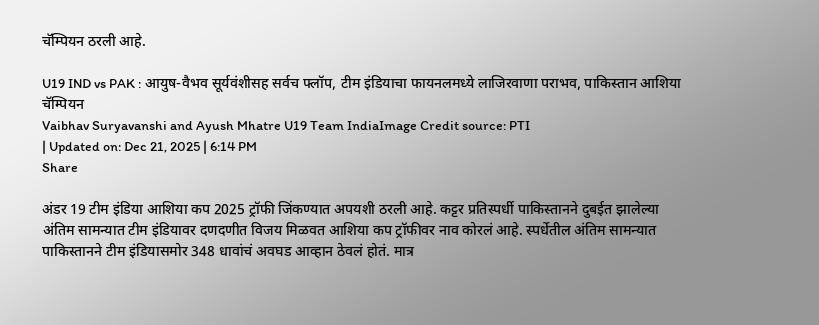चॅम्पियन ठरली आहे.

U19 IND vs PAK : आयुष-वैभव सूर्यवंशीसह सर्वच फ्लॉप, टीम इंडियाचा फायनलमध्ये लाजिरवाणा पराभव, पाकिस्तान आशिया चॅम्पियन
Vaibhav Suryavanshi and Ayush Mhatre U19 Team IndiaImage Credit source: PTI
| Updated on: Dec 21, 2025 | 6:14 PM
Share

अंडर 19 टीम इंडिया आशिया कप 2025 ट्रॉफी जिंकण्यात अपयशी ठरली आहे. कट्टर प्रतिस्पर्धी पाकिस्तानने दुबईत झालेल्या अंतिम सामन्यात टीम इंडियावर दणदणीत विजय मिळवत आशिया कप ट्रॉफीवर नाव कोरलं आहे. स्पर्धेतील अंतिम सामन्यात पाकिस्तानने टीम इंडियासमोर 348 धावांचं अवघड आव्हान ठेवलं होतं. मात्र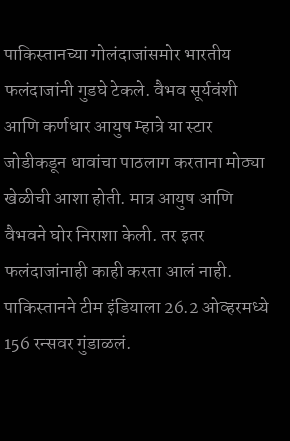पाकिस्तानच्या गोलंदाजांसमोर भारतीय फलंदाजांनी गुडघे टेकले. वैभव सूर्यवंशी आणि कर्णधार आयुष म्हात्रे या स्टार जोडीकडून धावांचा पाठलाग करताना मोठ्या खेळीची आशा होती. मात्र आयुष आणि वैभवने घोर निराशा केली. तर इतर फलंदाजांनाही काही करता आलं नाही. पाकिस्तानने टीम इंडियाला 26.2 ओव्हरमध्ये 156 रन्सवर गुंडाळलं.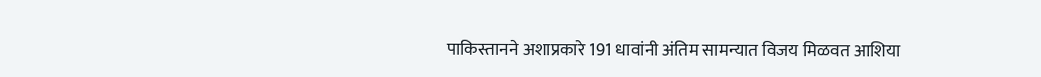पाकिस्तानने अशाप्रकारे 191 धावांनी अंतिम सामन्यात विजय मिळवत आशिया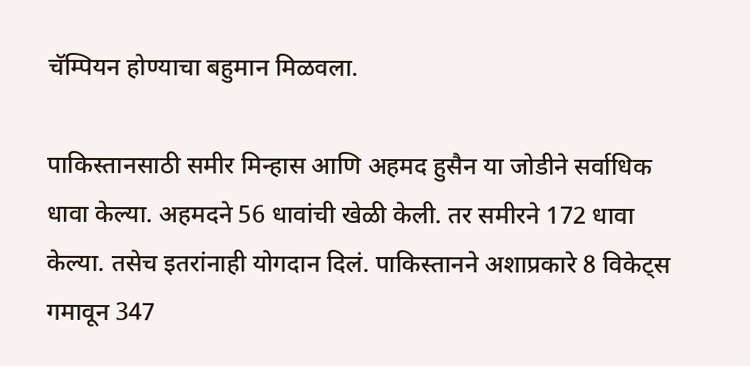चॅम्पियन होण्याचा बहुमान मिळवला.

पाकिस्तानसाठी समीर मिन्हास आणि अहमद हुसैन या जोडीने सर्वाधिक धावा केल्या. अहमदने 56 धावांची खेळी केली. तर समीरने 172 धावा केल्या. तसेच इतरांनाही योगदान दिलं. पाकिस्तानने अशाप्रकारे 8 विकेट्स गमावून 347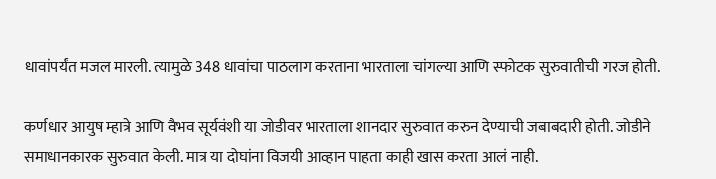धावांपर्यंत मजल मारली. त्यामुळे 348 धावांचा पाठलाग करताना भारताला चांगल्या आणि स्फोटक सुरुवातीची गरज होती.

कर्णधार आयुष म्हात्रे आणि वैभव सूर्यवंशी या जोडीवर भारताला शानदार सुरुवात करुन देण्याची जबाबदारी होती. जोडीने समाधानकारक सुरुवात केली. मात्र या दोघांना विजयी आव्हान पाहता काही खास करता आलं नाही.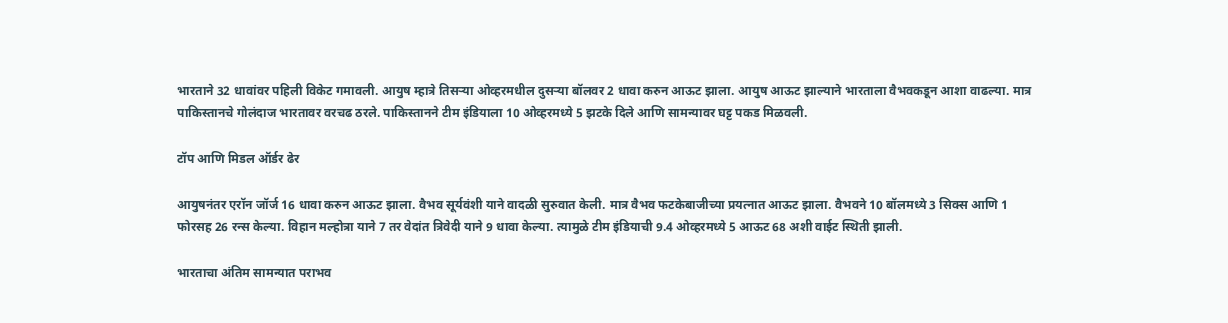भारताने 32 धावांवर पहिली विकेट गमावली. आयुष म्हात्रे तिसऱ्या ओव्हरमधील दुसऱ्या बॉलवर 2 धावा करुन आऊट झाला. आयुष आऊट झाल्याने भारताला वैभवकडून आशा वाढल्या. मात्र पाकिस्तानचे गोलंदाज भारतावर वरचढ ठरले. पाकिस्तानने टीम इंडियाला 10 ओव्हरमध्ये 5 झटके दिले आणि सामन्यावर घट्ट पकड मिळवली.

टॉप आणि मिडल ऑर्डर ढेर

आयुषनंतर एरॉन जॉर्ज 16 धावा करुन आऊट झाला. वैभव सूर्यवंशी याने वादळी सुरुवात केली. मात्र वैभव फटकेबाजीच्या प्रयत्नात आऊट झाला. वैभवने 10 बॉलमध्ये 3 सिक्स आणि 1 फोरसह 26 रन्स केल्या. विहान मल्होत्रा याने 7 तर वेदांत त्रिवेदी याने 9 धावा केल्या. त्यामुळे टीम इंडियाची 9.4 ओव्हरमध्ये 5 आऊट 68 अशी वाईट स्थिती झाली.

भारताचा अंतिम सामन्यात पराभव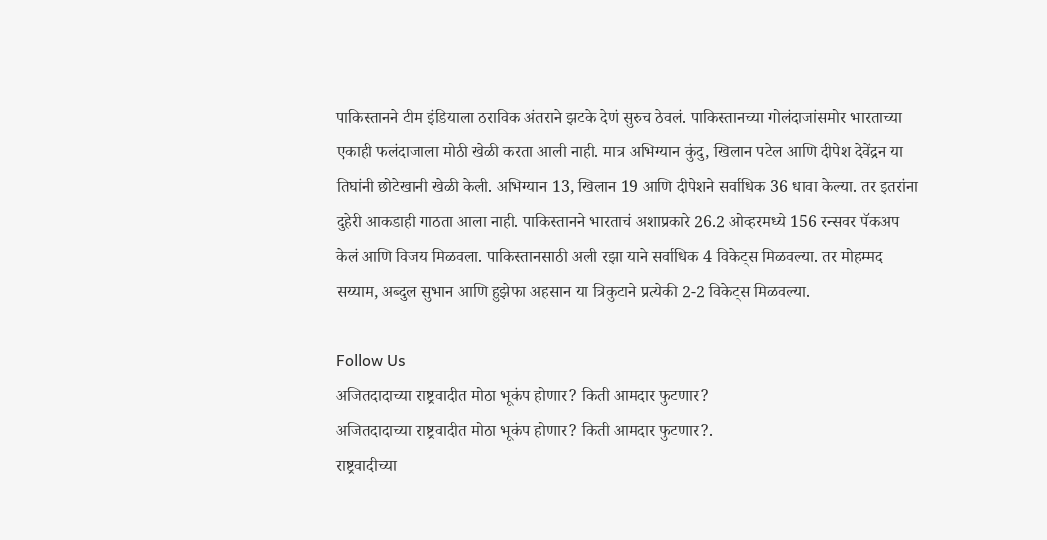पाकिस्तानने टीम इंडियाला ठराविक अंतराने झटके देणं सुरुच ठेवलं. पाकिस्तानच्या गोलंदाजांसमोर भारताच्या एकाही फलंदाजाला मोठी खेळी करता आली नाही. मात्र अभिग्यान कुंदु, खिलान पटेल आणि दीपेश देवेंद्रन या तिघांनी छोटेखानी खेळी केली. अभिग्यान 13, खिलान 19 आणि दीपेशने सर्वाधिक 36 धावा केल्या. तर इतरांना दुहेरी आकडाही गाठता आला नाही. पाकिस्तानने भारताचं अशाप्रकारे 26.2 ओव्हरमध्ये 156 रन्सवर पॅकअप केलं आणि विजय मिळवला. पाकिस्तानसाठी अली रझा याने सर्वाधिक 4 विकेट्स मिळवल्या. तर मोहम्मद सय्याम, अब्दुल सुभान आणि हुझेफा अहसान या त्रिकुटाने प्रत्येकी 2-2 विकेट्स मिळवल्या.

Follow Us
अजितदादाच्या राष्ट्रवादीत मोठा भूकंप होणार? किती आमदार फुटणार?
अजितदादाच्या राष्ट्रवादीत मोठा भूकंप होणार? किती आमदार फुटणार?.
राष्ट्रवादीच्या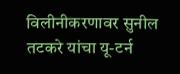विलीनीकरणावर सुनील तटकरे यांचा यू-टर्न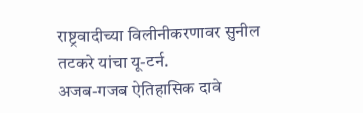राष्ट्रवादीच्या विलीनीकरणावर सुनील तटकरे यांचा यू-टर्न.
अजब-गजब ऐतिहासिक दावे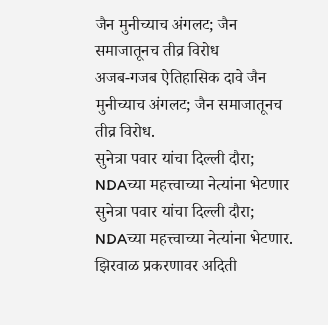जैन मुनीच्याच अंगलट; जैन समाजातूनच तीव्र विरोध
अजब-गजब ऐतिहासिक दावे जैन मुनीच्याच अंगलट; जैन समाजातूनच तीव्र विरोध.
सुनेत्रा पवार यांचा दिल्ली दौरा; NDAच्या महत्त्वाच्या नेत्यांना भेटणार
सुनेत्रा पवार यांचा दिल्ली दौरा; NDAच्या महत्त्वाच्या नेत्यांना भेटणार.
झिरवाळ प्रकरणावर अदिती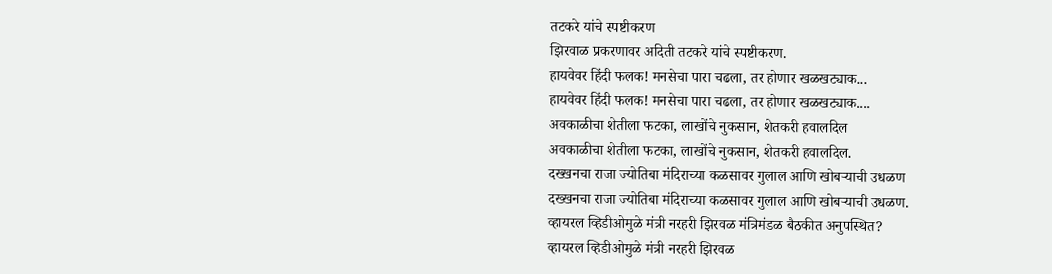तटकरे यांचे स्पष्टीकरण
झिरवाळ प्रकरणावर अदिती तटकरे यांचे स्पष्टीकरण.
हायवेवर हिंदी फलक! मनसेचा पारा चढला, तर होणार खळखट्याक...
हायवेवर हिंदी फलक! मनसेचा पारा चढला, तर होणार खळखट्याक....
अवकाळीचा शेतीला फटका, लाखोंचे नुकसान, शेतकरी हवालदिल
अवकाळीचा शेतीला फटका, लाखोंचे नुकसान, शेतकरी हवालदिल.
दख्खनचा राजा ज्योतिबा मंदिराच्या कळसावर गुलाल आणि खोबऱ्याची उधळण
दख्खनचा राजा ज्योतिबा मंदिराच्या कळसावर गुलाल आणि खोबऱ्याची उधळण.
व्हायरल व्हिडीओमुळे मंत्री नरहरी झिरवळ मंत्रिमंडळ बैठकीत अनुपस्थित?
व्हायरल व्हिडीओमुळे मंत्री नरहरी झिरवळ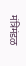मंत्रिमंडळ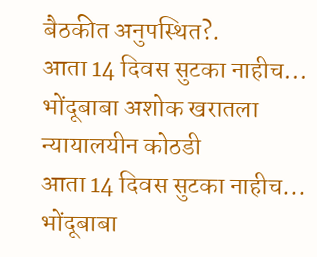बैठकीत अनुपस्थित?.
आता 14 दिवस सुटका नाहीच... भोंदूबाबा अशोक खरातला न्यायालयीन कोठडी
आता 14 दिवस सुटका नाहीच... भोंदूबाबा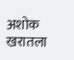अशोक खरातला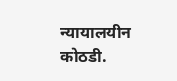न्यायालयीन कोठडी.